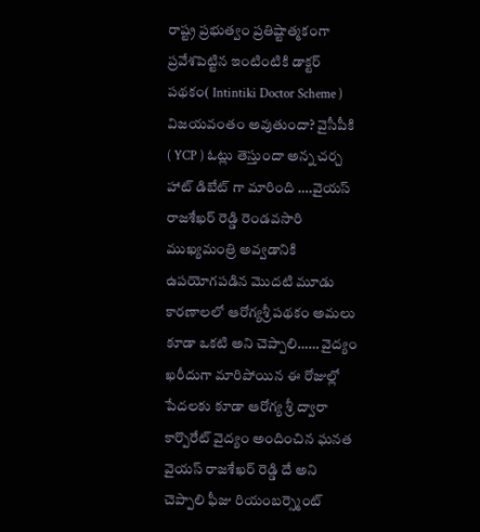రాష్ట్ర ప్రభుత్వం ప్రతిష్టాత్మకంగా ప్రవేశపెట్టిన ఇంటింటికి డాక్టర్ పథకం( Intintiki Doctor Scheme ) విజయవంతం అవుతుందా? వైసీపీకి ( YCP ) ఓట్లు తెస్తుందా అన్న చర్చ హాట్ డిబేట్ గా మారింది ….వైయస్ రాజశేఖర్ రెడ్డి రెండవసారి ముఖ్యమంత్రి అవ్వడానికి ఉపయోగపడిన మొదటి మూడు కారణాలలో ఆరోగ్యశ్రీ పథకం అమలు కూడా ఒకటి అని చెప్పాలి…… వైద్యం ఖరీదుగా మారిపోయిన ఈ రోజుల్లో పేదలకు కూడా ఆరోగ్య శ్రీ ద్వారా కార్పొరేట్ వైద్యం అందించిన ఘనత వైయస్ రాజశేఖర్ రెడ్డి దే అని చెప్పాలి ఫీజు రియంబర్స్మెంట్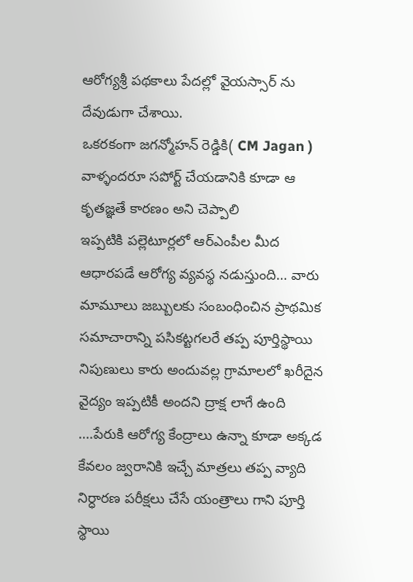ఆరోగ్యశ్రీ పథకాలు పేదల్లో వైయస్సార్ ను దేవుడుగా చేశాయి.
ఒకరకంగా జగన్మోహన్ రెడ్డికి( CM Jagan ) వాళ్ళందరూ సపోర్ట్ చేయడానికి కూడా ఆ కృతజ్ఞతే కారణం అని చెప్పాలి
ఇప్పటికి పల్లెటూర్లలో ఆర్ఎంపీల మీద ఆధారపడే ఆరోగ్య వ్యవస్థ నడుస్తుంది… వారు మామూలు జబ్బులకు సంబంధించిన ప్రాథమిక సమాచారాన్ని పసికట్టగలరే తప్ప పూర్తిస్థాయి నిపుణులు కారు అందువల్ల గ్రామాలలో ఖరీదైన వైద్యం ఇప్పటికీ అందని ద్రాక్ష లాగే ఉంది ….పేరుకి ఆరోగ్య కేంద్రాలు ఉన్నా కూడా అక్కడ కేవలం జ్వరానికి ఇచ్చే మాత్రలు తప్ప వ్యాది నిర్ధారణ పరీక్షలు చేసే యంత్రాలు గాని పూర్తి స్థాయి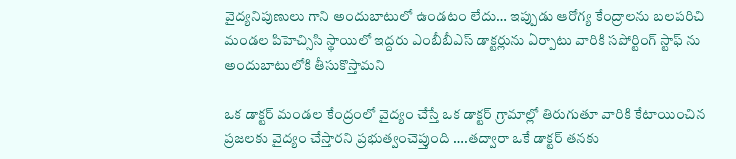వైద్యనిపుణులు గాని అందుబాటులో ఉండటం లేదు… ఇప్పుడు ఆరోగ్య కేంద్రాలను బలపరిచి మండల పిహెచ్సిసి స్థాయిలో ఇద్దరు ఎంబీబీఎస్ డాక్టర్లును ఏర్పాటు వారికి సపోర్టింగ్ స్టాఫ్ ను అందుబాటులోకి తీసుకొస్తామని

ఒక డాక్టర్ మండల కేంద్రంలో వైద్యం చేస్తే ఒక డాక్టర్ గ్రామాల్లో తిరుగుతూ వారికి కేటాయించిన ప్రజలకు వైద్యం చేస్తారని ప్రభుత్వంచెప్తుంది ….తద్వారా ఒకే డాక్టర్ తనకు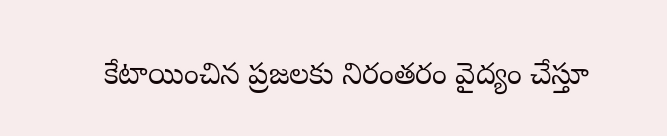కేటాయించిన ప్రజలకు నిరంతరం వైద్యం చేస్తూ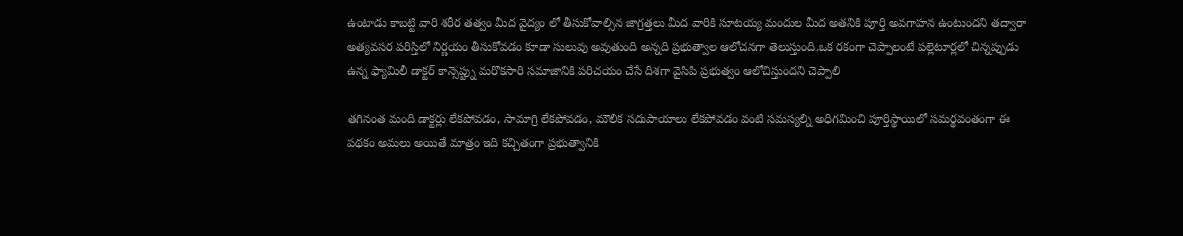ఉంటాడు కాబట్టి వారి శరీర తత్వం మీద వైద్యం లో తీసుకోవాల్సిన జాగ్రత్తలు మీద వారికి సూటయ్య మందుల మీద అతనికి పూర్తి అవగాహన ఉంటుందని తద్వారా అత్యవసర పరిస్తిలో నిర్ణయం తీసుకోవడం కూడా సులువు అవుతుంది అన్నది ప్రభుత్వాల ఆలోచనగా తెలుస్తుంది.ఒక రకంగా చెప్పాలంటే పల్లెటూర్లలో చిన్నప్పుడు ఉన్న ఫ్యామిలీ డాక్టర్ కాన్సెప్ట్ను మరొకసారి సమాజానికి పరిచయం చేసే దిశగా వైసిపి ప్రభుత్వం ఆలోచిస్తుందని చెప్పాలి

తగినంత మంది డాక్టర్లు లేకపోవడం, సామాగ్రి లేకపోవడం, మౌలిక సదుపాయాలు లేకపోవడం వంటి సమస్యల్ని అధిగమించి పూర్తిస్థాయిలో సమర్థవంతంగా ఈ పథకం అమలు అయితే మాత్రం ఇది కచ్చితంగా ప్రభుత్వానికి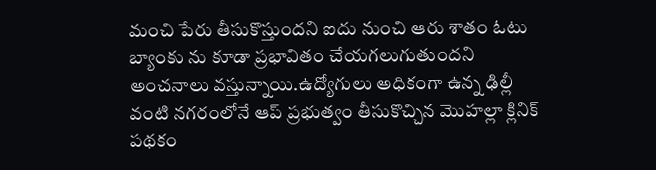మంచి పేరు తీసుకొస్తుందని ఐదు నుంచి ఆరు శాతం ఓటు బ్యాంకు ను కూడా ప్రభావితం చేయగలుగుతుందని అంచనాలు వస్తున్నాయి.ఉద్యోగులు అధికంగా ఉన్న ఢిల్లీ వంటి నగరంలోనే ఆప్ ప్రభుత్వం తీసుకొచ్చిన మొహల్లా క్లినిక్ పథకం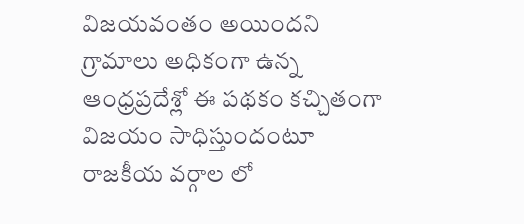విజయవంతం అయిందని గ్రామాలు అధికంగా ఉన్న ఆంధ్రప్రదేశ్లో ఈ పథకం కచ్చితంగా విజయం సాధిస్తుందంటూ రాజకీయ వర్గాల లో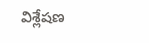విశ్లేషణ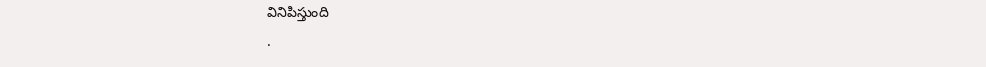వినిపిస్తుంది
.